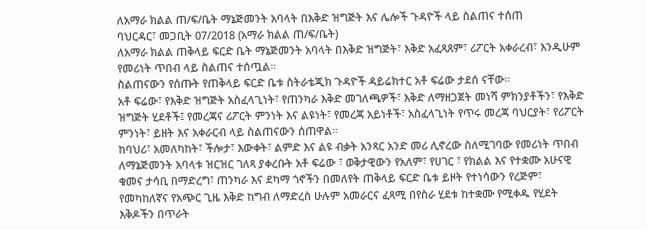ለአማራ ክልል ጠ/ፍ/ቤት ማኔጅመንት አባላት በእቅድ ዝግጅት እና ሌሎች ጉዳዮች ላይ ስልጠና ተሰጠ
ባህርዳር፣ መጋቢት 07/2018 (አማራ ክልል ጠ/ፍ/ቤት)
ለአማራ ክልል ጠቅላይ ፍርድ ቤት ማኔጅመንት አባላት በእቅድ ዝግጅት፣ እቅድ አፈጻጸም፣ ሪፖርት አቀራረብ፣ እንዲሁም የመሪነት ጥበብ ላይ ስልጠና ተሰጧል።
ስልጠናውን የሰጡት የጠቅላይ ፍርድ ቤቱ ስትራቴጂክ ጉዳዮች ዳይሬክተር አቶ ፍሬው ታደሰ ናቸው።
አቶ ፍሬው፣ የእቅድ ዝግጅት አስፈላጊነት፣ የጠንካራ እቅድ መገለጫዎች፣ እቅድ ለማዘጋጀት መነሻ ምክንያቶችን፣ የእቅድ ዝግጅት ሂደቶች፤ የመረጃና ሪፖርት ምንነት እና ልዩነት፣ የመረጃ አይነቶች፣ አስፈላጊነት የጥሩ መረጃ ባህርያት፣ የሪፖርት ምንነት፣ ይዘት እና አቀራርብ ላይ ስልጠናውን ሰጠዋል።
ከባህሪ፣ አመለካከት፣ ችሎታ፣ እውቀት፣ ልምድ እና ልዩ ብቃት አንጻር አንድ መሪ ሊኖረው ስለሚገባው የመሪነት ጥበብ ለማኔጅመንት አባላቱ ዝርዝር ገለጻ ያቀረቡት አቶ ፍሬው ፣ ወቅታዊውን የአለም፣ የሀገር ፣ የክልል እና የተቋሙ አሁናዊ ቁመና ታሳቢ በማድረግ፣ ጠንካራ እና ደካማ ጎኖችን በመለየት ጠቅላይ ፍርድ ቤቱ ይዞት የተነሳውን የረጅም፣ የመካከለኛና የአጭር ጊዜ እቅድ ከግብ ለማድረስ ሁሉም አመራርና ፈጻሚ በየስራ ሂደቱ ከተቋሙ የሚቀዱ የሂደት እቅዶችን በጥራት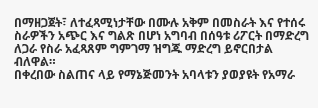በማዘጋጀት፣ ለተፈጻሚነታቸው በሙሉ አቅም በመስራት እና የተሰሩ ስራዎችን አጭር እና ግልጽ በሆነ አግባብ በሰዓቱ ሪፖርት በማድረግ ለጋራ የስራ አፈጻጸም ግምገማ ዝግጁ ማድረግ ይኖርበታል ብለዋል።
በቀረበው ስልጠና ላይ የማኔጅመንት አባላቱን ያወያዩት የአማራ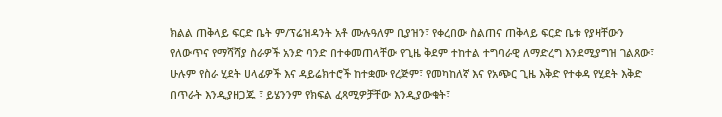ክልል ጠቅላይ ፍርድ ቤት ም/ፕሬዝዳንት አቶ ሙሉዓለም ቢያዝን፣ የቀረበው ስልጠና ጠቅላይ ፍርድ ቤቱ የያዛቸውን የለውጥና የማሻሻያ ስራዎች አንድ ባንድ በተቀመጠላቸው የጊዜ ቅደም ተከተል ተግባራዊ ለማድረግ እንደሚያግዝ ገልጸው፣ ሁሉም የስራ ሂደት ሀላፊዎች እና ዳይሬክተሮች ከተቋሙ የረጅም፣ የመካከለኛ እና የአጭር ጊዜ እቅድ የተቀዳ የሂደት እቅድ በጥራት እንዲያዘጋጁ ፣ ይሄንንም የክፍል ፈጻሚዎቻቸው እንዲያውቁት፣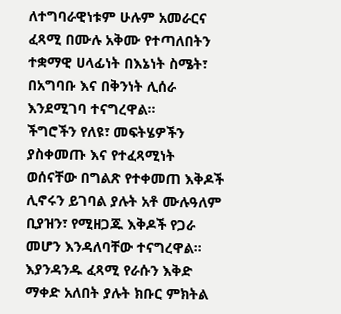ለተግባራዊነቱም ሁሉም አመራርና ፈጻሚ በሙሉ አቅሙ የተጣለበትን ተቋማዊ ሀላፊነት በእኔነት ስሜት፣ በአግባቡ እና በቅንነት ሊሰራ እንደሚገባ ተናግረዋል።
ችግሮችን የለዩ፣ መፍትሄዎችን ያስቀመጡ እና የተፈጻሚነት ወሰናቸው በግልጽ የተቀመጠ እቅዶች ሊኖሩን ይገባል ያሉት አቶ ሙሉዓለም ቢያዝን፣ የሚዘጋጁ እቅዶች የጋራ መሆን እንዳለባቸው ተናግረዋል።
እያንዳንዱ ፈጻሚ የራሱን እቅድ ማቀድ አለበት ያሉት ክቡር ምክትል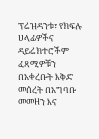ፕሬዝዳንቱ፣ የክፍሉ ሀላፊዎችና ዳይሬክተሮችም ፈጻሚዎቹን በአቀረቡት እቅድ መሰረት በአግባቡ መመዘን እና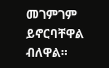መገምገም ይኖርባቸዋል ብለዋል።